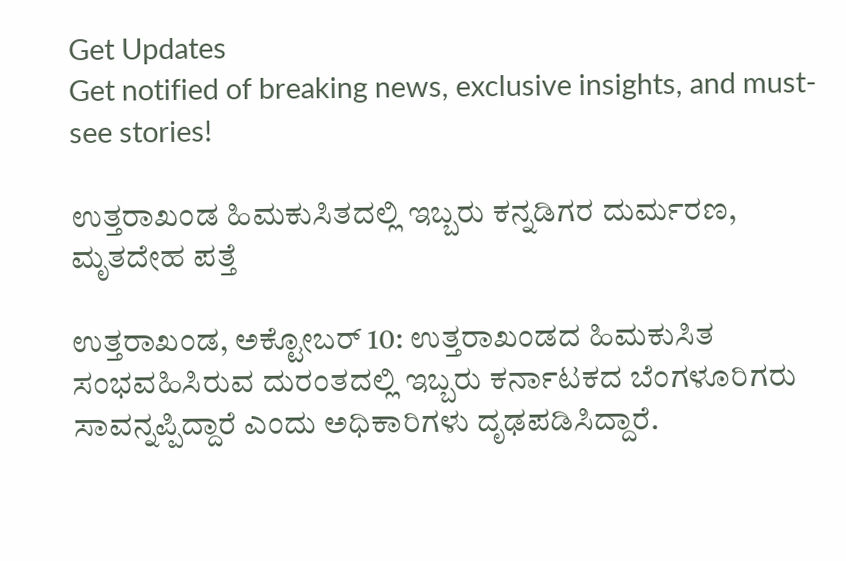Get Updates
Get notified of breaking news, exclusive insights, and must-see stories!

ಉತ್ತರಾಖಂಡ ಹಿಮಕುಸಿತದಲ್ಲಿ ಇಬ್ಬರು ಕನ್ನಡಿಗರ ದುರ್ಮರಣ, ಮೃತದೇಹ ಪತ್ತೆ

ಉತ್ತರಾಖಂಡ, ಅಕ್ಟೋಬರ್ 10: ಉತ್ತರಾಖಂಡದ ಹಿಮಕುಸಿತ ಸಂಭವಹಿಸಿರುವ ದುರಂತದಲ್ಲಿ ಇಬ್ಬರು ಕರ್ನಾಟಕದ ಬೆಂಗಳೂರಿಗರು ಸಾವನ್ನಪ್ಪಿದ್ದಾರೆ ಎಂದು ಅಧಿಕಾರಿಗಳು ದೃಢಪಡಿಸಿದ್ದಾರೆ.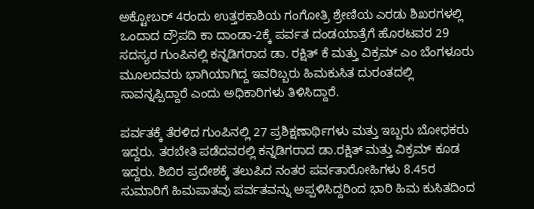ಅಕ್ಟೋಬರ್ 4ರಂದು ಉತ್ತರಕಾಶಿಯ ಗಂಗೋತ್ರಿ ಶ್ರೇಣಿಯ ಎರಡು ಶಿಖರಗಳಲ್ಲಿ ಒಂದಾದ ದ್ರೌಪದಿ ಕಾ ದಾಂಡಾ-2ಕ್ಕೆ ಪರ್ವತ ದಂಡಯಾತ್ರೆಗೆ ಹೊರಟವರ 29 ಸದಸ್ಯರ ಗುಂಪಿನಲ್ಲಿ ಕನ್ನಡಿಗರಾದ ಡಾ. ರಕ್ಷಿತ್ ಕೆ ಮತ್ತು ವಿಕ್ರಮ್ ಎಂ ಬೆಂಗಳೂರು ಮೂಲದವರು ಭಾಗಿಯಾಗಿದ್ದ ಇವರಿಬ್ಬರು ಹಿಮಕುಸಿತ ದುರಂತದಲ್ಲಿ ಸಾವನ್ನಪ್ಪಿದ್ದಾರೆ ಎಂದು ಅಧಿಕಾರಿಗಳು ತಿಳಿಸಿದ್ದಾರೆ.

ಪರ್ವತಕ್ಕೆ ತೆರಳಿದ ಗುಂಪಿನಲ್ಲಿ 27 ಪ್ರಶಿಕ್ಷಣಾರ್ಥಿಗಳು ಮತ್ತು ಇಬ್ಬರು ಬೋಧಕರು ಇದ್ದರು. ತರಬೇತಿ ಪಡೆದವರಲ್ಲಿ ಕನ್ನಡಿಗರಾದ ಡಾ.ರಕ್ಷಿತ್ ಮತ್ತು ವಿಕ್ರಮ್ ಕೂಡ ಇದ್ದರು. ಶಿಬಿರ ಪ್ರದೇಶಕ್ಕೆ ತಲುಪಿದ ನಂತರ ಪರ್ವತಾರೋಹಿಗಳು 8.45ರ ಸುಮಾರಿಗೆ ಹಿಮಪಾತವು ಪರ್ವತವನ್ನು ಅಪ್ಪಳಿಸಿದ್ದರಿಂದ ಭಾರಿ ಹಿಮ ಕುಸಿತದಿಂದ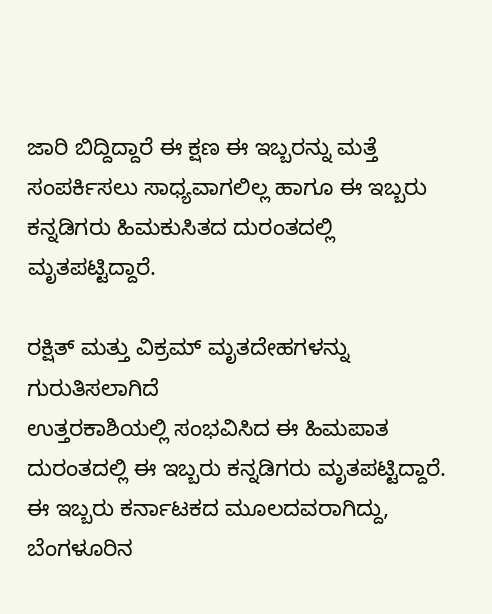ಜಾರಿ ಬಿದ್ದಿದ್ದಾರೆ ಈ ಕ್ಷಣ ಈ ಇಬ್ಬರನ್ನು ಮತ್ತೆ ಸಂಪರ್ಕಿಸಲು ಸಾಧ್ಯವಾಗಲಿಲ್ಲ ಹಾಗೂ ಈ ಇಬ್ಬರು ಕನ್ನಡಿಗರು ಹಿಮಕುಸಿತದ ದುರಂತದಲ್ಲಿ ಮೃತಪಟ್ಟಿದ್ದಾರೆ.

ರಕ್ಷಿತ್ ಮತ್ತು ವಿಕ್ರಮ್ ಮೃತದೇಹಗಳನ್ನು ಗುರುತಿಸಲಾಗಿದೆ
ಉತ್ತರಕಾಶಿಯಲ್ಲಿ ಸಂಭವಿಸಿದ ಈ ಹಿಮಪಾತ ದುರಂತದಲ್ಲಿ ಈ ಇಬ್ಬರು ಕನ್ನಡಿಗರು ಮೃತಪಟ್ಟಿದ್ದಾರೆ. ಈ ಇಬ್ಬರು ಕರ್ನಾಟಕದ ಮೂಲದವರಾಗಿದ್ದು, ಬೆಂಗಳೂರಿನ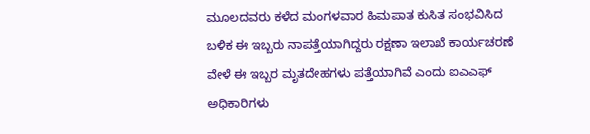ಮೂಲದವರು ಕಳೆದ ಮಂಗಳವಾರ ಹಿಮಪಾತ ಕುಸಿತ ಸಂಭವಿಸಿದ ಬಳಿಕ ಈ ಇಬ್ಬರು ನಾಪತ್ತೆಯಾಗಿದ್ದರು ರಕ್ಷಣಾ ಇಲಾಖೆ ಕಾರ್ಯಚರಣೆ ವೇಳೆ ಈ ಇಬ್ಬರ ಮೃತದೇಹಗಳು ಪತ್ತೆಯಾಗಿವೆ ಎಂದು ಐಎಎಫ್ ಅಧಿಕಾರಿಗಳು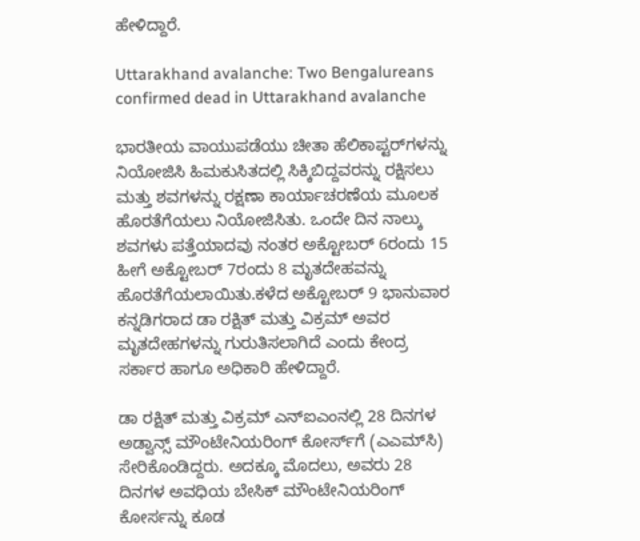ಹೇಳಿದ್ದಾರೆ.

Uttarakhand avalanche: Two Bengalureans confirmed dead in Uttarakhand avalanche

ಭಾರತೀಯ ವಾಯುಪಡೆಯು ಚೀತಾ ಹೆಲಿಕಾಪ್ಟರ್‌ಗಳನ್ನು ನಿಯೋಜಿಸಿ ಹಿಮಕುಸಿತದಲ್ಲಿ ಸಿಕ್ಕಿಬಿದ್ದವರನ್ನು ರಕ್ಷಿಸಲು ಮತ್ತು ಶವಗಳನ್ನು ರಕ್ಷಣಾ ಕಾರ್ಯಾಚರಣೆಯ ಮೂಲಕ ಹೊರತೆಗೆಯಲು ನಿಯೋಜಿಸಿತು. ಒಂದೇ ದಿನ ನಾಲ್ಕು ಶವಗಳು ಪತ್ತೆಯಾದವು ನಂತರ ಅಕ್ಟೋಬರ್ 6ರಂದು 15 ಹೀಗೆ ಅಕ್ಟೋಬರ್ 7ರಂದು 8 ಮೃತದೇಹವನ್ನು ಹೊರತೆಗೆಯಲಾಯಿತು.ಕಳೆದ ಅಕ್ಟೋಬರ್ 9 ಭಾನುವಾರ ಕನ್ನಡಿಗರಾದ ಡಾ ರಕ್ಷಿತ್ ಮತ್ತು ವಿಕ್ರಮ್ ಅವರ ಮೃತದೇಹಗಳನ್ನು ಗುರುತಿಸಲಾಗಿದೆ ಎಂದು ಕೇಂದ್ರ ಸರ್ಕಾರ ಹಾಗೂ ಅಧಿಕಾರಿ ಹೇಳಿದ್ದಾರೆ.

ಡಾ ರಕ್ಷಿತ್ ಮತ್ತು ವಿಕ್ರಮ್ ಎನ್‌ಐಎಂನಲ್ಲಿ 28 ದಿನಗಳ ಅಡ್ವಾನ್ಸ್ ಮೌಂಟೇನಿಯರಿಂಗ್ ಕೋರ್ಸ್‌ಗೆ (ಎಎಮ್‌ಸಿ) ಸೇರಿಕೊಂಡಿದ್ದರು. ಅದಕ್ಕೂ ಮೊದಲು, ಅವರು 28 ದಿನಗಳ ಅವಧಿಯ ಬೇಸಿಕ್ ಮೌಂಟೇನಿಯರಿಂಗ್ ಕೋರ್ಸನ್ನು ಕೂಡ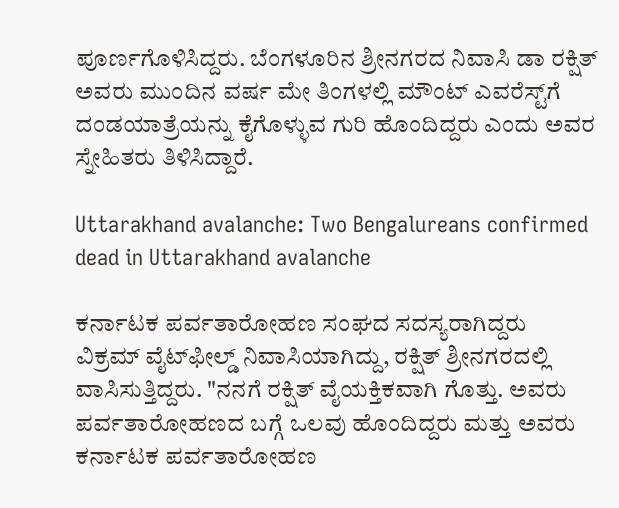ಪೂರ್ಣಗೊಳಿಸಿದ್ದರು. ಬೆಂಗಳೂರಿನ ಶ್ರೀನಗರದ ನಿವಾಸಿ ಡಾ ರಕ್ಷಿತ್ ಅವರು ಮುಂದಿನ ವರ್ಷ ಮೇ ತಿಂಗಳಲ್ಲಿ ಮೌಂಟ್ ಎವರೆಸ್ಟ್‌ಗೆ ದಂಡಯಾತ್ರೆಯನ್ನು ಕೈಗೊಳ್ಳುವ ಗುರಿ ಹೊಂದಿದ್ದರು ಎಂದು ಅವರ ಸ್ನೇಹಿತರು ತಿಳಿಸಿದ್ದಾರೆ.

Uttarakhand avalanche: Two Bengalureans confirmed dead in Uttarakhand avalanche

ಕರ್ನಾಟಕ ಪರ್ವತಾರೋಹಣ ಸಂಘದ ಸದಸ್ಯರಾಗಿದ್ದರು
ವಿಕ್ರಮ್ ವೈಟ್‌ಫೀಲ್ಡ್ ನಿವಾಸಿಯಾಗಿದ್ದು, ರಕ್ಷಿತ್ ಶ್ರೀನಗರದಲ್ಲಿ ವಾಸಿಸುತ್ತಿದ್ದರು. "ನನಗೆ ರಕ್ಷಿತ್ ವೈಯಕ್ತಿಕವಾಗಿ ಗೊತ್ತು. ಅವರು ಪರ್ವತಾರೋಹಣದ ಬಗ್ಗೆ ಒಲವು ಹೊಂದಿದ್ದರು ಮತ್ತು ಅವರು ಕರ್ನಾಟಕ ಪರ್ವತಾರೋಹಣ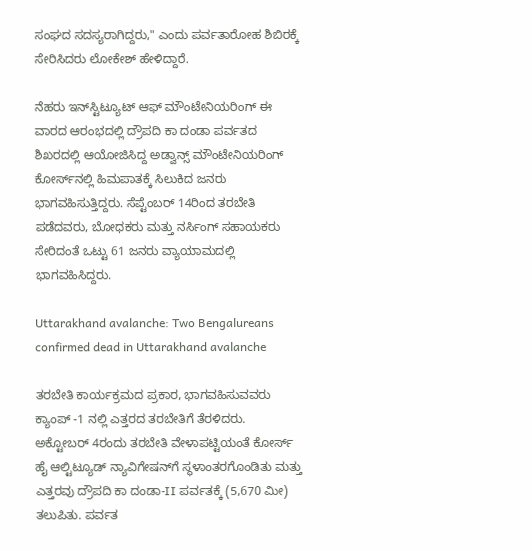ಸಂಘದ ಸದಸ್ಯರಾಗಿದ್ದರು," ಎಂದು ಪರ್ವತಾರೋಹ ಶಿಬಿರಕ್ಕೆ ಸೇರಿಸಿದರು ಲೋಕೇಶ್ ಹೇಳಿದ್ದಾರೆ.

ನೆಹರು ಇನ್‌ಸ್ಟಿಟ್ಯೂಟ್ ಆಫ್ ಮೌಂಟೇನಿಯರಿಂಗ್ ಈ ವಾರದ ಆರಂಭದಲ್ಲಿ ದ್ರೌಪದಿ ಕಾ ದಂಡಾ ಪರ್ವತದ ಶಿಖರದಲ್ಲಿ ಆಯೋಜಿಸಿದ್ದ ಅಡ್ವಾನ್ಸ್ ಮೌಂಟೇನಿಯರಿಂಗ್ ಕೋರ್ಸ್‌ನಲ್ಲಿ ಹಿಮಪಾತಕ್ಕೆ ಸಿಲುಕಿದ ಜನರು ಭಾಗವಹಿಸುತ್ತಿದ್ದರು. ಸೆಪ್ಟೆಂಬರ್ 14ರಿಂದ ತರಬೇತಿ ಪಡೆದವರು, ಬೋಧಕರು ಮತ್ತು ನರ್ಸಿಂಗ್ ಸಹಾಯಕರು ಸೇರಿದಂತೆ ಒಟ್ಟು 61 ಜನರು ವ್ಯಾಯಾಮದಲ್ಲಿ ಭಾಗವಹಿಸಿದ್ದರು.

Uttarakhand avalanche: Two Bengalureans confirmed dead in Uttarakhand avalanche

ತರಬೇತಿ ಕಾರ್ಯಕ್ರಮದ ಪ್ರಕಾರ, ಭಾಗವಹಿಸುವವರು ಕ್ಯಾಂಪ್ -1 ನಲ್ಲಿ ಎತ್ತರದ ತರಬೇತಿಗೆ ತೆರಳಿದರು. ಅಕ್ಟೋಬರ್ 4ರಂದು ತರಬೇತಿ ವೇಳಾಪಟ್ಟಿಯಂತೆ ಕೋರ್ಸ್ ಹೈ ಆಲ್ಟಿಟ್ಯೂಡ್ ನ್ಯಾವಿಗೇಷನ್‌ಗೆ ಸ್ಥಳಾಂತರಗೊಂಡಿತು ಮತ್ತು ಎತ್ತರವು ದ್ರೌಪದಿ ಕಾ ದಂಡಾ-II ಪರ್ವತಕ್ಕೆ (5,670 ಮೀ) ತಲುಪಿತು. ಪರ್ವತ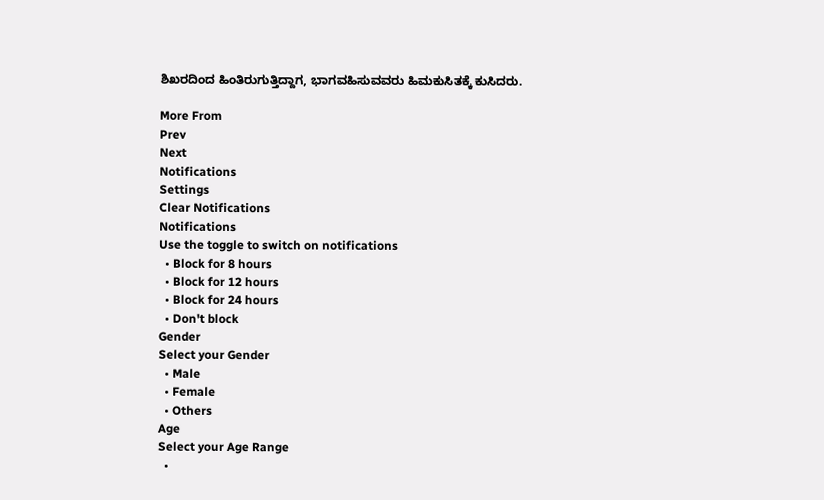ಶಿಖರದಿಂದ ಹಿಂತಿರುಗುತ್ತಿದ್ದಾಗ, ಭಾಗವಹಿಸುವವರು ಹಿಮಕುಸಿತಕ್ಕೆ ಕುಸಿದರು.

More From
Prev
Next
Notifications
Settings
Clear Notifications
Notifications
Use the toggle to switch on notifications
  • Block for 8 hours
  • Block for 12 hours
  • Block for 24 hours
  • Don't block
Gender
Select your Gender
  • Male
  • Female
  • Others
Age
Select your Age Range
  •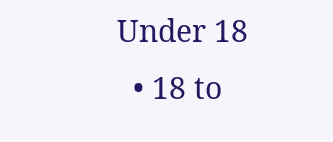Under 18
  • 18 to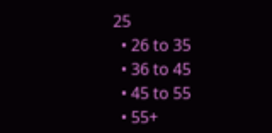25
  • 26 to 35
  • 36 to 45
  • 45 to 55
  • 55+